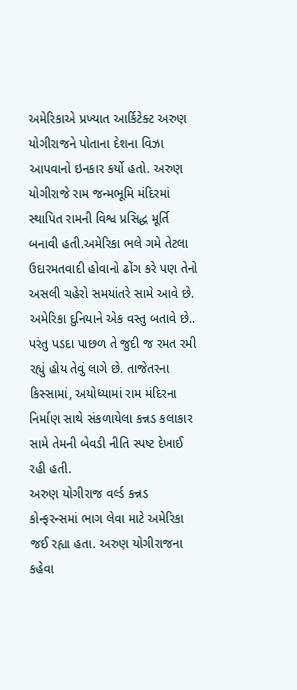અમેરિકાએ પ્રખ્યાત આર્કિટેક્ટ અરુણ યોગીરાજને પોતાના દેશના વિઝા આપવાનો ઇનકાર કર્યો હતો. અરુણ યોગીરાજે રામ જન્મભૂમિ મંદિરમાં સ્થાપિત રામની વિશ્વ પ્રસિદ્ધ મૂર્તિ બનાવી હતી.અમેરિકા ભલે ગમે તેટલા ઉદારમતવાદી હોવાનો ઢોંગ કરે પણ તેનો અસલી ચહેરો સમયાંતરે સામે આવે છે.
અમેરિકા દુનિયાને એક વસ્તુ બતાવે છે.. પરંતુ પડદા પાછળ તે જુદી જ રમત રમી રહ્યું હોય તેવું લાગે છે. તાજેતરના કિસ્સામાં, અયોધ્યામાં રામ મંદિરના નિર્માણ સાથે સંકળાયેલા કન્નડ કલાકાર સામે તેમની બેવડી નીતિ સ્પષ્ટ દેખાઈ રહી હતી.
અરુણ યોગીરાજ વર્લ્ડ કન્નડ કોન્ફરન્સમાં ભાગ લેવા માટે અમેરિકા જઈ રહ્યા હતા. અરુણ યોગીરાજના કહેવા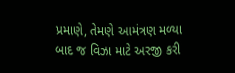પ્રમાણે, તેમણે આમંત્રણ મળ્યા બાદ જ વિઝા માટે અરજી કરી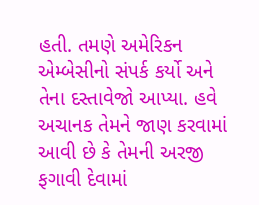હતી. તમણે અમેરિકન એમ્બેસીનો સંપર્ક કર્યો અને તેના દસ્તાવેજો આપ્યા. હવે અચાનક તેમને જાણ કરવામાં આવી છે કે તેમની અરજી ફગાવી દેવામાં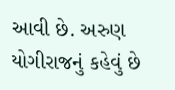આવી છે. અરુણ યોગીરાજનું કહેવું છે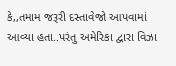કે,,તમામ જરૂરી દસ્તાવેજો આપવામાં આવ્યા હતા..પરંતુ અમેરિકા દ્વારા વિઝા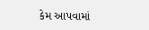કેમ આપવામાં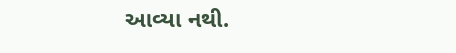આવ્યા નથી.